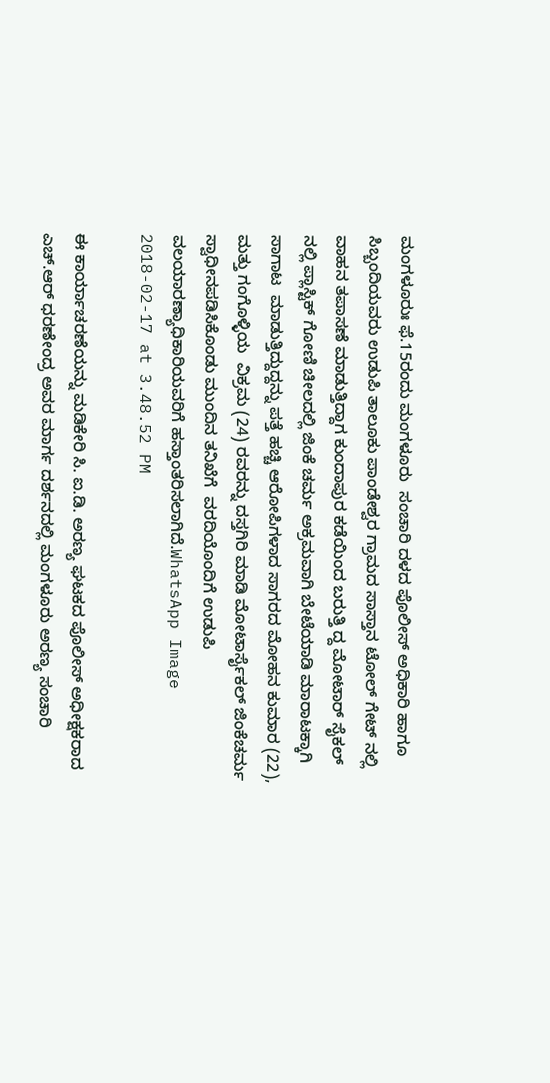ಮಂಗಳೂರುಃ ಫೆ.15ರಂದು ಮಂಗಳೂರು  ಸಂಚಾರಿ ದಳದ ಪೊಲೀಸ್ ಅಧಿಕಾರಿ ಹಾಗೂ ಸಿಬ್ಬಂದಿಯವರು ಉಡುಪಿ ತಾಲೂಕು ಪಾಂಡೇಶ್ವರ ಗ್ರಾಮದ ಸಾಸ್ತಾನ ಟೋಲ್ ಗೇಟ್ ನಲ್ಲಿ ವಾಹನ ತಪಾಸಣೆ ಮಾಡುತ್ತಿದ್ದಾಗ ಕುಂದಾಪುರ ಕಡೆಯಿಂದ ಬರುತ್ತಿ ದ್ದ ಮೋಟಾರ್ ಸೈಕಲ್ ನಲ್ಲಿ ಪ್ಲಾಸ್ಟಿಕ್ ಗೋಣಿ ಚೀಲದಲ್ಲಿ ಜಿಂಕೆ ಚರ್ಮ ಅಕ್ರಮವಾಗಿ ಬೇಟೆಯಾಡಿ ಮಾರಾಟಕ್ಕಾಗಿ ಸಾಗಾಟ  ಮಾಡುತ್ತಿದ್ದುದ್ದನ್ನು ಪತ್ತೆ ಹಚ್ಚಿ ಆರೋಪಿಗಳಾದ ಸಾಗರದ ಮೋಹನ ಕುಮಾರ (22), ಮತ್ತು ಗಂಗೊಳ್ಳಿಯ  ವಿಕ್ರಮ (24) ರವರನ್ನು ದಸ್ತಗಿರಿ ಮಾಡಿ ಮೋಟಾರ್ಸೈಕಲ್ ಜಿಂಕೆಚರ್ಮ ಸ್ವಾಧೀನಪಡಿಸಿಕೊಂಡು ಮುಂದಿನ ತನಿಖೆಗೆ  ವರದಿಯೊಂದಿಗೆ ಉಡುಪಿ ವಲಯಾರಣ್ಯಾಧಿಕಾರಿಯವರಿಗೆ ಹಸ್ತಾಂತರಿಸಲಾಗಿದೆ.WhatsApp Image 2018-02-17 at 3.48.52 PM

ಈ ಕಾರ್ಯಾಚರಣೆಯನ್ನು ಮಡಿಕೇರಿ ಸಿ. ಐ.ಡಿ. ಅರಣ್ಯ ಘಟಕದ ಪೊಲೀಸ್ ಅಧೀಕ್ಷಕರಾದ ಎಚ್.ಆರ್ ಧರಣೇಂದ್ರ ಅವರ ಮಾರ್ಗ ದರ್ಶನದಲ್ಲಿ ಮಂಗಳೂರು ಅರಣ್ಯ ಸಂಚಾರಿ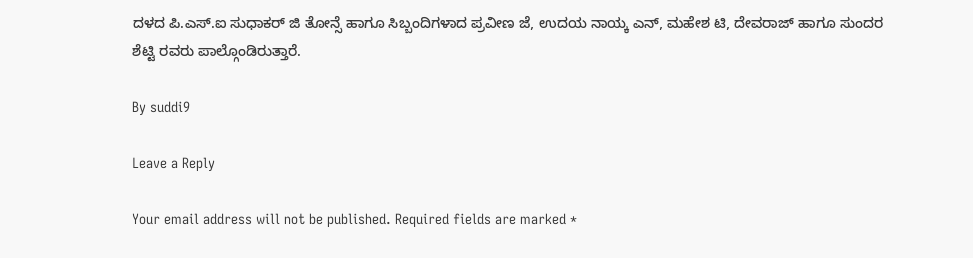ದಳದ ಪಿ.ಎಸ್.ಐ ಸುಧಾಕರ್ ಜಿ ತೋನ್ಸೆ ಹಾಗೂ ಸಿಬ್ಬಂದಿಗಳಾದ ಪ್ರವೀಣ ಜೆ, ಉದಯ ನಾಯ್ಕ ಎನ್, ಮಹೇಶ ಟಿ, ದೇವರಾಜ್ ಹಾಗೂ ಸುಂದರ ಶೆಟ್ಟಿ ರವರು ಪಾಲ್ಗೊಂಡಿರುತ್ತಾರೆ.

By suddi9

Leave a Reply

Your email address will not be published. Required fields are marked *